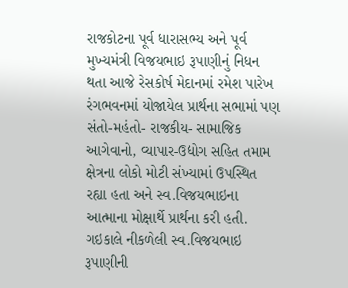રાજકોટના પૂર્વ ધારાસભ્ય અને પૂર્વ મુખ્યમંત્રી વિજયભાઇ રૂપાણીનું નિધન થતા આજે રેસકોર્ષ મેદાનમાં રમેશ પારેખ રંગભવનમાં યોજાયેલ પ્રાર્થના સભામાં પણ સંતો-મહંતો- રાજકીય- સામાજિક આગેવાનો, વ્યાપાર-ઉદ્યોગ સહિત તમામ ક્ષેત્રના લોકો મોટી સંખ્યામાં ઉપસ્થિત રહ્યા હતા અને સ્વ.વિજયભાઇના આત્માના મોક્ષાર્થે પ્રાર્થના કરી હતી. ગઇકાલે નીકળેલી સ્વ.વિજયભાઇ રૂપાણીની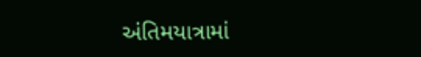અંતિમયાત્રામાં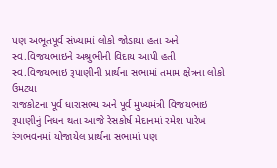પણ અભૂતપૂર્વ સંખ્યામાં લોકો જોડાયા હતા અને સ્વ.વિજયભાઇને અશ્રુભીની વિદાય આપી હતી
સ્વ.વિજયભાઇ રૂપાણીની પ્રાર્થના સભામાં તમામ ક્ષેત્રના લોકો ઉમટ્યા
રાજકોટના પૂર્વ ધારાસભ્ય અને પૂર્વ મુખ્યમંત્રી વિજયભાઇ રૂપાણીનું નિધન થતા આજે રેસકોર્ષ મેદાનમાં રમેશ પારેખ રંગભવનમાં યોજાયેલ પ્રાર્થના સભામાં પણ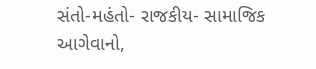સંતો-મહંતો- રાજકીય- સામાજિક આગેવાનો,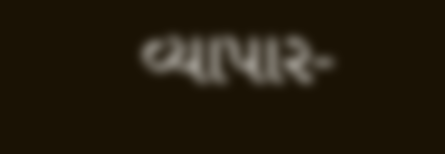વ્યાપાર-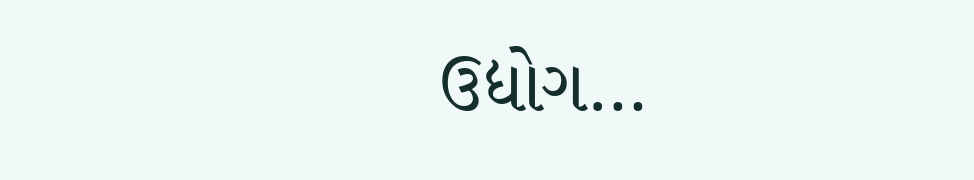ઉદ્યોગ…